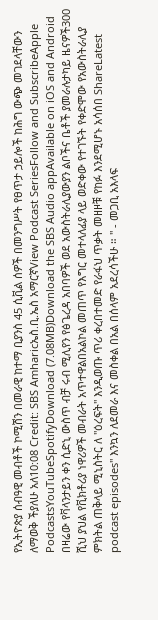የኢትዮጵያ ሰብዓዊ መብቶች ኮሚሽን በመራዊ ከተማ ቢያንስ 45 ሲቪል ሰዎች በመንግሥት የፀጥታ ኃይሎች ከሕግ ውጭ መገደላቸውን ለማወቅ ችያለሁ አለ10:08 Credit: SBS Amharicኤስ.ቢ.ኤስ አማርኛView Podcast SeriesFollow and SubscribeApple PodcastsYouTubeSpotifyDownload (7.08MB)Download the SBS Audio appAvailable on iOS and Android በዛሬው የቫላንታይን ቀን ሲድኒ ውስጥ ብቻ ሩብ ሚሊየን የፅጌረዳ አበባዎች ወደ አውስትራሊያውያን ልቦችና ቤቶች ያመራሉታካይ ዜናዎች300 ሺህ ያህል የቪክቶሪያ ነዋሪዎች መብራት አጥተዋልበአልኮል መጠጥ የእግር መተላለፊያ ላይ ወድቀው የተገኙት የቀድሞው የአውስትራሊያ ምክትል ጠቅላይ ሚኒስትር ለ "ዕረፍት" እንዲወጡ ጥሪ ቀረበተመድ የራፋህ ጥቃት መዘዞቹ የከፉ እንደሚሆኑ አሳሰበ ShareLatest podcast episodes" እንኳን ለደመራ እና መስቀል በአል በሰላም አደረሳችሁ ። " - መጋቢ አእላፍ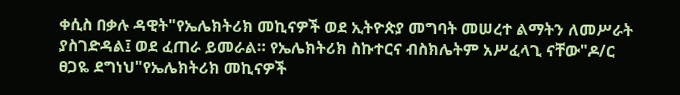ቀሲስ በቃሉ ዳዊት"የኤሌክትሪክ መኪናዎች ወደ ኢትዮጵያ መግባት መሠረተ ልማትን ለመሥራት ያስገድዳል፤ ወደ ፈጠራ ይመራል። የኤሌክትሪክ ስኩተርና ብስክሌትም አሥፈላጊ ናቸው"ዶ/ር ፀጋዬ ደግነህ"የኤሌክትሪክ መኪናዎች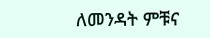ለመንዳት ምቹና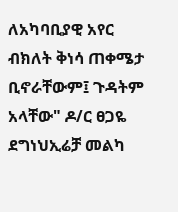ለአካባቢያዊ አየር ብክለት ቅነሳ ጠቀሜታ ቢኖራቸውም፤ ጉዳትም አላቸው" ዶ/ር ፀጋዬ ደግነህኢሬቻ መልካ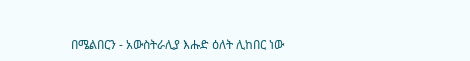በሜልበርን - አውስትራሊያ እሑድ ዕለት ሊከበር ነው